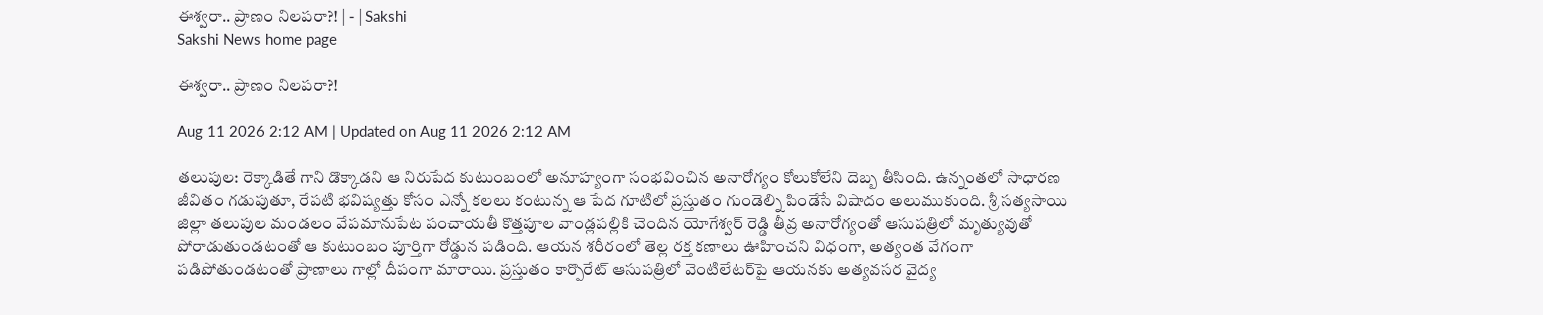ఈశ్వరా.. ప్రాణం నిలపరా?! | - | Sakshi
Sakshi News home page

ఈశ్వరా.. ప్రాణం నిలపరా?!

Aug 11 2026 2:12 AM | Updated on Aug 11 2026 2:12 AM

తలుపుల: రెక్కాడితే గాని డొక్కాడని ఆ నిరుపేద కుటుంబంలో అనూహ్యంగా సంభవించిన అనారోగ్యం కోలుకోలేని దెబ్బ తీసింది. ఉన్నంతలో సాధారణ జీవితం గడుపుతూ, రేపటి భవిష్యత్తు కోసం ఎన్నో కలలు కంటున్న ఆ పేద గూటిలో ప్రస్తుతం గుండెల్ని పిండేసే విషాదం అలుముకుంది. శ్రీ సత్యసాయి జిల్లా తలుపుల మండలం వేపమానుపేట పంచాయతీ కొత్తపూల వాండ్లపల్లికి చెందిన యోగేశ్వర్‌ రెడ్డి తీవ్ర అనారోగ్యంతో ఆసుపత్రిలో మృత్యువుతో పోరాడుతుండటంతో ఆ కుటుంబం పూర్తిగా రోడ్డున పడింది. ఆయన శరీరంలో తెల్ల రక్త కణాలు ఊహించని విధంగా, అత్యంత వేగంగా పడిపోతుండటంతో ప్రాణాలు గాల్లో దీపంగా మారాయి. ప్రస్తుతం కార్పొరేట్‌ ఆసుపత్రిలో వెంటిలేటర్‌పై ఆయనకు అత్యవసర వైద్య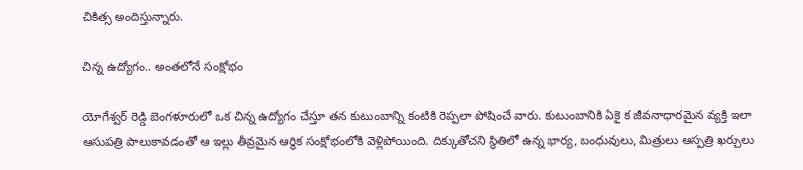చికిత్స అందిస్తున్నారు.

చిన్న ఉద్యోగం.. అంతలోనే సంక్షోభం

యోగేశ్వర్‌ రెడ్డి బెంగళూరులో ఒక చిన్న ఉద్యోగం చేస్తూ తన కుటుంబాన్ని కంటికి రెప్పలా పోషించే వారు. కుటుంబానికి ఏకై క జీవనాధారమైన వ్యక్తి ఇలా ఆసుపత్రి పాలుకావడంతో ఆ ఇల్లు తీవ్రమైన ఆర్థిక సంక్షోభంలోకి వెళ్లిపోయింది. దిక్కుతోచని స్థితిలో ఉన్న భార్య, బంధువులు, మిత్రులు ఆస్పత్రి ఖర్చులు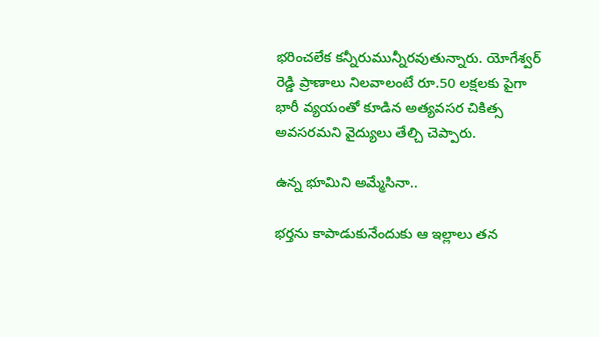భరించలేక కన్నీరుమున్నీరవుతున్నారు. యోగేశ్వర్‌ రెడ్డి ప్రాణాలు నిలవాలంటే రూ.50 లక్షలకు పైగా భారీ వ్యయంతో కూడిన అత్యవసర చికిత్స అవసరమని వైద్యులు తేల్చి చెప్పారు.

ఉన్న భూమిని అమ్మేసినా..

భర్తను కాపాడుకునేందుకు ఆ ఇల్లాలు తన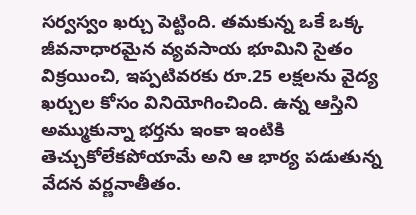సర్వస్వం ఖర్చు పెట్టింది. తమకున్న ఒకే ఒక్క జీవనాధారమైన వ్యవసాయ భూమిని సైతం విక్రయించి, ఇప్పటివరకు రూ.25 లక్షలను వైద్య ఖర్చుల కోసం వినియోగించింది. ఉన్న ఆస్తిని అమ్ముకున్నా భర్తను ఇంకా ఇంటికి తెచ్చుకోలేకపోయామే అని ఆ భార్య పడుతున్న వేదన వర్ణనాతీతం.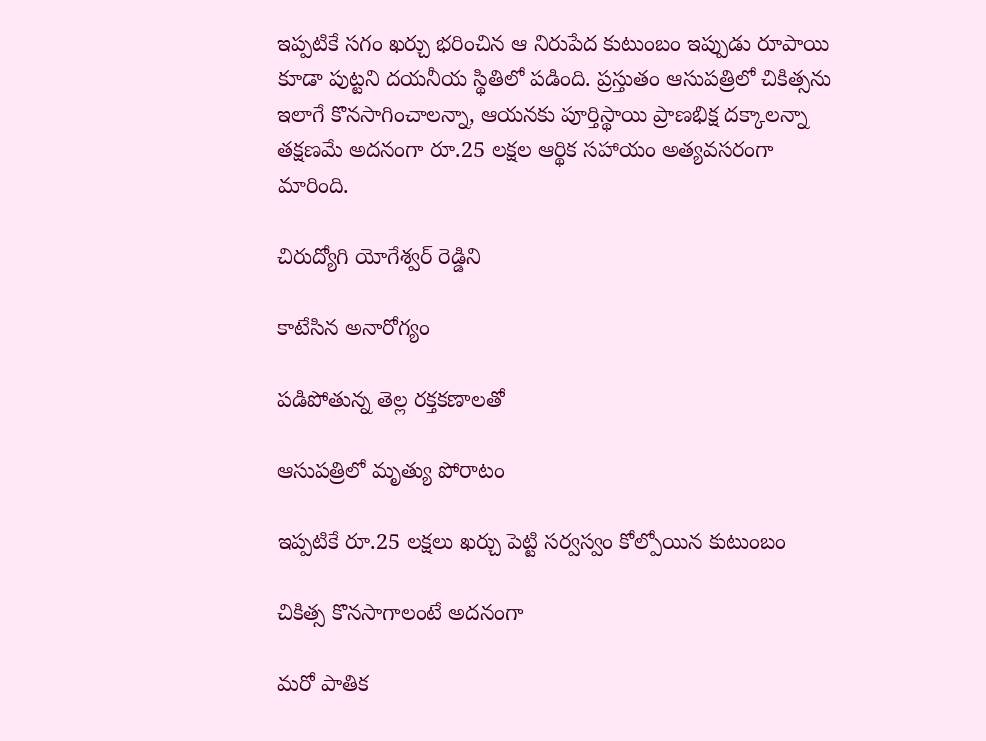ఇప్పటికే సగం ఖర్చు భరించిన ఆ నిరుపేద కుటుంబం ఇప్పుడు రూపాయి కూడా పుట్టని దయనీయ స్థితిలో పడింది. ప్రస్తుతం ఆసుపత్రిలో చికిత్సను ఇలాగే కొనసాగించాలన్నా, ఆయనకు పూర్తిస్థాయి ప్రాణభిక్ష దక్కాలన్నా తక్షణమే అదనంగా రూ.25 లక్షల ఆర్థిక సహాయం అత్యవసరంగా మారింది.

చిరుద్యోగి యోగేశ్వర్‌ రెడ్డిని

కాటేసిన అనారోగ్యం

పడిపోతున్న తెల్ల రక్తకణాలతో

ఆసుపత్రిలో మృత్యు పోరాటం

ఇప్పటికే రూ.25 లక్షలు ఖర్చు పెట్టి సర్వస్వం కోల్పోయిన కుటుంబం

చికిత్స కొనసాగాలంటే అదనంగా

మరో పాతిక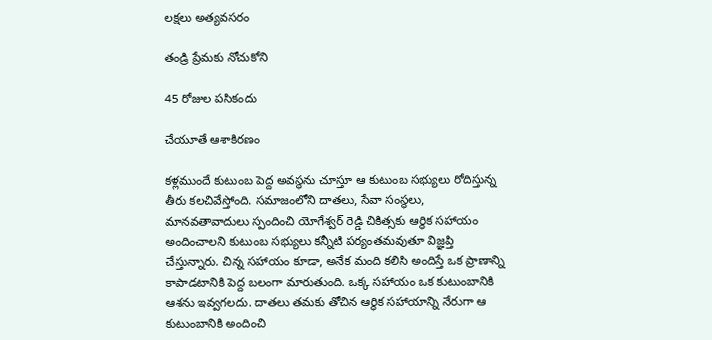లక్షలు అత్యవసరం

తండ్రి ప్రేమకు నోచుకోని

45 రోజుల పసికందు

చేయూతే ఆశాకిరణం

కళ్లముందే కుటుంబ పెద్ద అవస్థను చూస్తూ ఆ కుటుంబ సభ్యులు రోదిస్తున్న తీరు కలచివేస్తోంది. సమాజంలోని దాతలు, సేవా సంస్థలు, మానవతావాదులు స్పందించి యోగేశ్వర్‌ రెడ్డి చికిత్సకు ఆర్థిక సహాయం అందించాలని కుటుంబ సభ్యులు కన్నీటి పర్యంతమవుతూ విజ్ఞప్తి చేస్తున్నారు. చిన్న సహాయం కూడా, అనేక మంది కలిసి అందిస్తే ఒక ప్రాణాన్ని కాపాడటానికి పెద్ద బలంగా మారుతుంది. ఒక్క సహాయం ఒక కుటుంబానికి ఆశను ఇవ్వగలదు. దాతలు తమకు తోచిన ఆర్థిక సహాయాన్ని నేరుగా ఆ కుటుంబానికి అందించి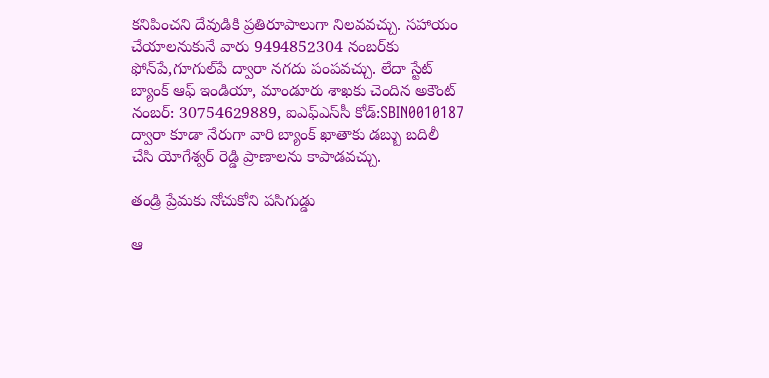కనిపించని దేవుడికి ప్రతిరూపాలుగా నిలవవచ్చు. సహాయం చేయాలనుకునే వారు 9494852304 నంబర్‌కు ఫోన్‌పే,గూగుల్‌పే ద్వారా నగదు పంపవచ్చు. లేదా స్టేట్‌ బ్యాంక్‌ ఆఫ్‌ ఇండియా, మాండూరు శాఖకు చెందిన అకౌంట్‌ నంబర్‌: 30754629889, ఐఎఫ్‌ఎస్‌సీ కోడ్‌:SBIN0010187 ద్వారా కూడా నేరుగా వారి బ్యాంక్‌ ఖాతాకు డబ్బు బదిలీ చేసి యోగేశ్వర్‌ రెడ్డి ప్రాణాలను కాపాడవచ్చు.

తండ్రి ప్రేమకు నోచుకోని పసిగుడ్డు

ఆ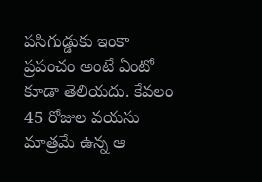పసిగుడ్డుకు ఇంకా ప్రపంచం అంటే ఏంటో కూడా తెలియదు. కేవలం 45 రోజుల వయసు మాత్రమే ఉన్న ఆ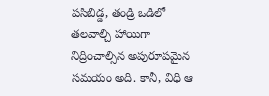పసిబిడ్డ, తండ్రి ఒడిలో తలవాల్చి హాయిగా నిద్రించాల్సిన అపురూపమైన సమయం అది. కానీ, విధి ఆ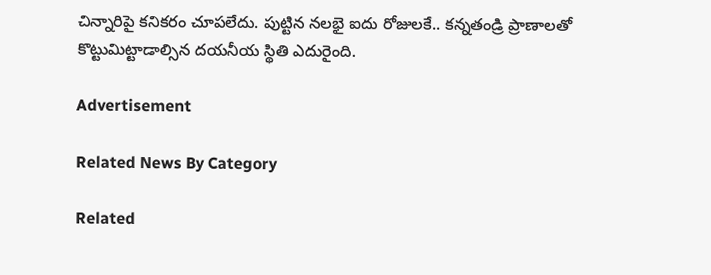చిన్నారిపై కనికరం చూపలేదు. పుట్టిన నలభై ఐదు రోజులకే.. కన్నతండ్రి ప్రాణాలతో కొట్టుమిట్టాడాల్సిన దయనీయ స్థితి ఎదురైంది.

Advertisement

Related News By Category

Related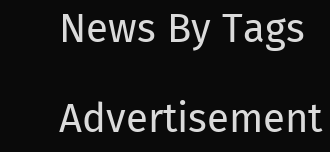News By Tags

Advertisement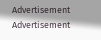Advertisement
Advertisement